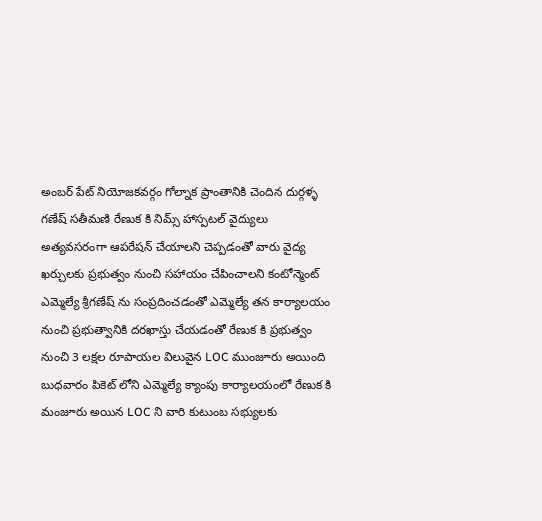అంబర్ పేట్ నియోజకవర్గం గోల్నాక ప్రాంతానికి చెందిన దుర్గళ్ళ గణేష్ సతీమణి రేణుక కి నిమ్స్ హాస్పటల్ వైద్యులు అత్యవసరంగా ఆపరేషన్ చేయాలని చెప్పడంతో వారు వైద్య ఖర్చులకు ప్రభుత్వం నుంచి సహాయం చేపించాలని కంటోన్మెంట్ ఎమ్మెల్యే శ్రీగణేష్ ను సంప్రదించడంతో ఎమ్మెల్యే తన కార్యాలయం నుంచి ప్రభుత్వానికి దరఖాస్తు చేయడంతో రేణుక కి ప్రభుత్వం నుంచి 3 లక్షల రూపాయల విలువైన LOC ముంజూరు అయింది
బుధవారం పికెట్ లోని ఎమ్మెల్యే క్యాంపు కార్యాలయంలో రేణుక కి మంజూరు అయిన LOC ని వారి కుటుంబ సభ్యులకు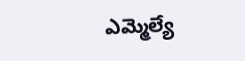ఎమ్మెల్యే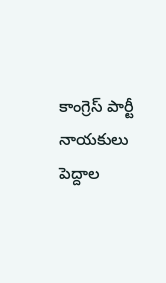కాంగ్రెస్ పార్టీ నాయకులు పెద్దాల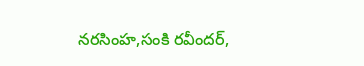నరసింహ,సంకి రవీందర్,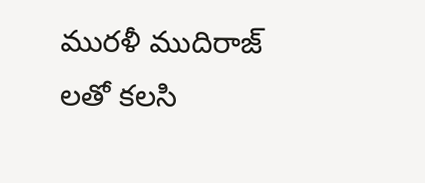మురళీ ముదిరాజ్ లతో కలసి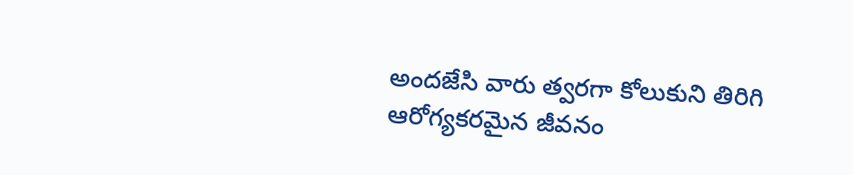అందజేసి వారు త్వరగా కోలుకుని తిరిగి ఆరోగ్యకరమైన జీవనం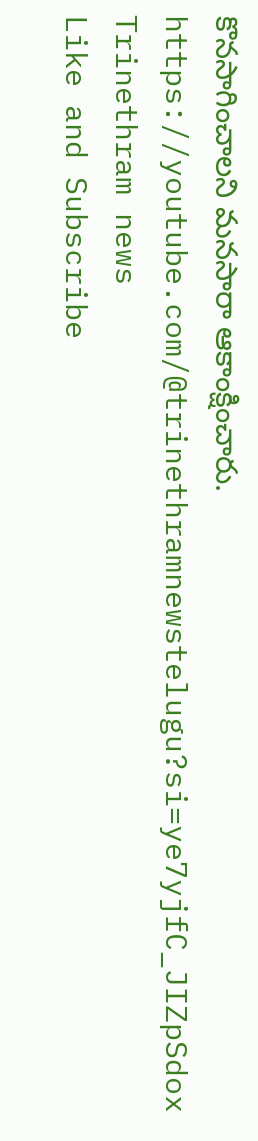కొనసాగించాలని మనసారా ఆకాంక్షించారు.
https://youtube.com/@trinethramnewstelugu?si=ye7yjfC_JIZpSdox
Trinethram news
Like and Subscribe